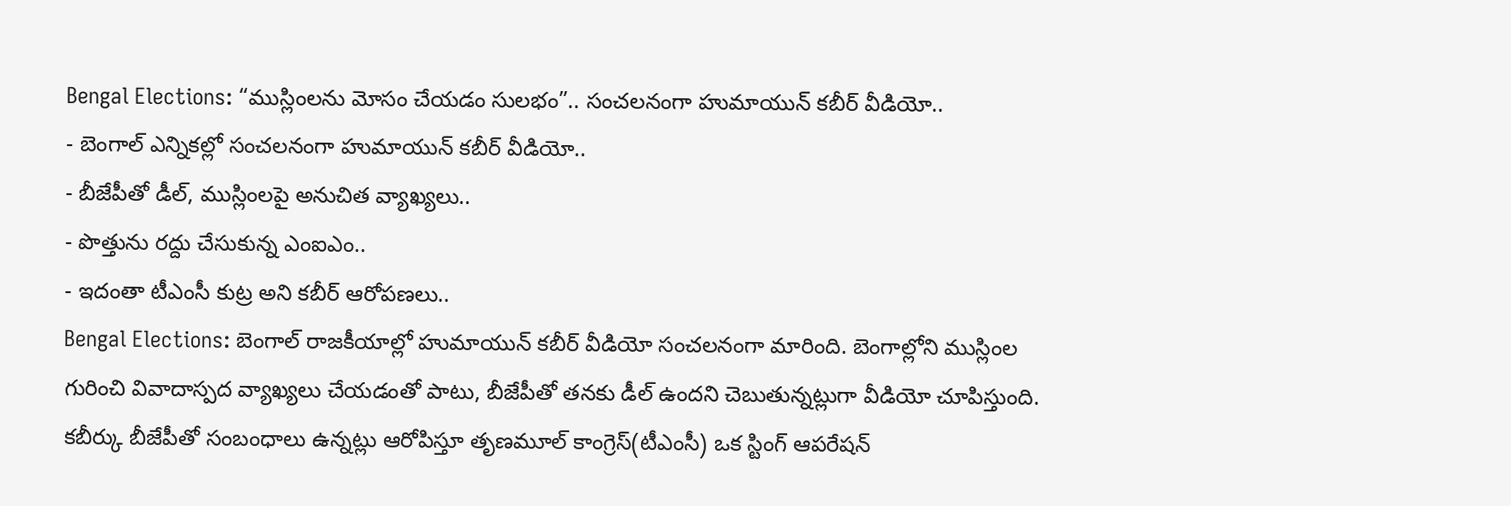Bengal Elections: “ముస్లింలను మోసం చేయడం సులభం”.. సంచలనంగా హుమాయున్ కబీర్ వీడియో..
- బెంగాల్ ఎన్నికల్లో సంచలనంగా హుమాయున్ కబీర్ వీడియో..
- బీజేపీతో డీల్, ముస్లింలపై అనుచిత వ్యాఖ్యలు..
- పొత్తును రద్దు చేసుకున్న ఎంఐఎం..
- ఇదంతా టీఎంసీ కుట్ర అని కబీర్ ఆరోపణలు..
Bengal Elections: బెంగాల్ రాజకీయాల్లో హుమాయున్ కబీర్ వీడియో సంచలనంగా మారింది. బెంగాల్లోని ముస్లింల గురించి వివాదాస్పద వ్యాఖ్యలు చేయడంతో పాటు, బీజేపీతో తనకు డీల్ ఉందని చెబుతున్నట్లుగా వీడియో చూపిస్తుంది. కబీర్కు బీజేపీతో సంబంధాలు ఉన్నట్లు ఆరోపిస్తూ తృణమూల్ కాంగ్రెస్(టీఎంసీ) ఒక స్టింగ్ ఆపరేషన్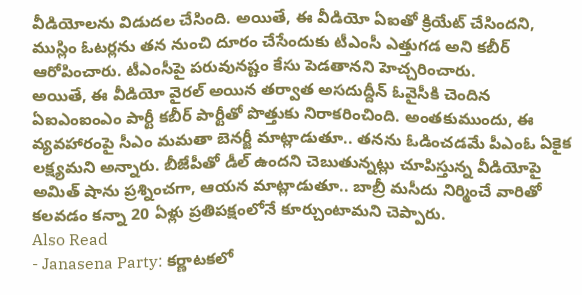వీడియోలను విడుదల చేసింది. అయితే, ఈ వీడియో ఏఐతో క్రియేట్ చేసిందని, ముస్లిం ఓటర్లను తన నుంచి దూరం చేసేందుకు టీఎంసీ ఎత్తుగడ అని కబీర్ ఆరోపించారు. టీఎంసీపై పరువునష్టం కేసు పెడతానని హెచ్చరించారు.
అయితే, ఈ వీడియో వైరల్ అయిన తర్వాత అసదుద్దీన్ ఓవైసీకి చెందిన ఏఐఎంఐంఎం పార్టీ కబీర్ పార్టీతో పొత్తుకు నిరాకరించింది. అంతకుముందు, ఈ వ్యవహారంపై సీఎం మమతా బెనర్జీ మాట్లాడుతూ.. తనను ఓడించడమే పీఎంఓ ఏకైక లక్ష్యమని అన్నారు. బీజేపీతో డీల్ ఉందని చెబుతున్నట్లు చూపిస్తున్న వీడియోపై అమిత్ షాను ప్రశ్నించగా, ఆయన మాట్లాడుతూ.. బాబ్రీ మసీదు నిర్మించే వారితో కలవడం కన్నా 20 ఏళ్లు ప్రతిపక్షంలోనే కూర్చుంటామని చెప్పారు.
Also Read
- Janasena Party: కర్ణాటకలో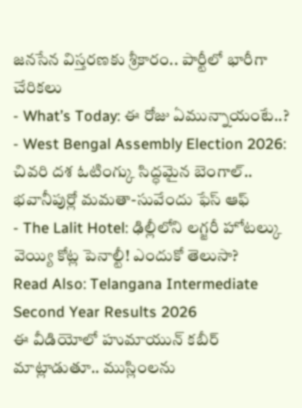జనసేన విస్తరణకు శ్రీకారం.. పార్టీలో భారీగా చేరికలు
- What’s Today: ఈ రోజు ఏమున్నాయంటే..?
- West Bengal Assembly Election 2026: చివరి దశ ఓటింగ్కు సిద్ధమైన బెంగాల్.. భవానీపుర్లో మమతా-సువేందు ఫేస్ ఆఫ్
- The Lalit Hotel: ఢిల్లీలోని లగ్జరీ హోటల్కు వెయ్యి కోట్ల పెనాల్టీ! ఎందుకో తెలుసా?
Read Also: Telangana Intermediate Second Year Results 2026
ఈ వీడియోలో హుమాయున్ కబీర్ మాట్లాడుతూ.. ముస్లింలను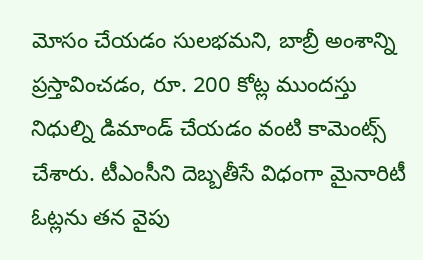మోసం చేయడం సులభమని, బాబ్రీ అంశాన్ని ప్రస్తావించడం, రూ. 200 కోట్ల ముందస్తు నిధుల్ని డిమాండ్ చేయడం వంటి కామెంట్స్ చేశారు. టీఎంసీని దెబ్బతీసే విధంగా మైనారిటీ ఓట్లను తన వైపు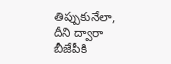తిప్పుకునేలా, దీని ద్వారా బీజేపీకి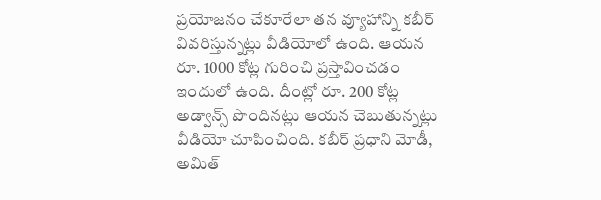ప్రయోజనం చేకూరేలా తన వ్యూహాన్ని కబీర్ వివరిస్తున్నట్లు వీడియోలో ఉంది. ఆయన రూ. 1000 కోట్ల గురించి ప్రస్తావించడం ఇందులో ఉంది. దీంట్లో రూ. 200 కోట్ల అడ్వాన్స్ పొందినట్లు ఆయన చెబుతున్నట్లు వీడియో చూపించింది. కబీర్ ప్రధాని మోడీ, అమిత్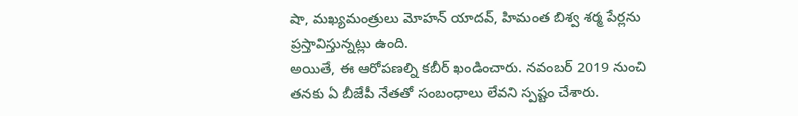షా, మఖ్యమంత్రులు మోహన్ యాదవ్, హిమంత బిశ్వ శర్మ పేర్లను ప్రస్తావిస్తున్నట్లు ఉంది.
అయితే, ఈ ఆరోపణల్ని కబీర్ ఖండించారు. నవంబర్ 2019 నుంచి తనకు ఏ బీజేపీ నేతతో సంబంధాలు లేవని స్పష్టం చేశారు.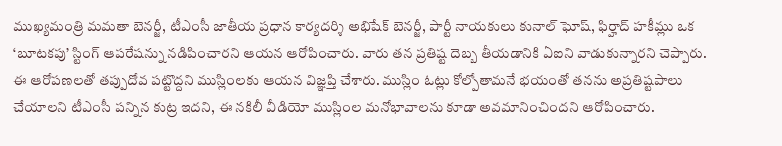ముఖ్యమంత్రి మమతా బెనర్జీ, టీఎంసీ జాతీయ ప్రధాన కార్యదర్శి అభిషేక్ బెనర్జీ, పార్టీ నాయకులు కునాల్ ఘోష్, ఫిర్హాద్ హకీమ్లు ఒక ‘బూటకపు’ స్టింగ్ ఆపరేషన్ను నడిపించారని ఆయన ఆరోపించారు. వారు తన ప్రతిష్ట దెబ్బ తీయడానికి ఏఐని వాడుకున్నారని చెప్పారు. ఈ ఆరోపణలతో తప్పుదోవ పట్టొద్దని ముస్లింలకు ఆయన విజ్ఞప్తి చేశారు. ముస్లిం ఓట్లు కోల్పోతామనే భయంతో తనను అప్రతిష్టపాలు చేయాలని టీఎంసీ పన్నిన కుట్ర ఇదని, ఈ నకిలీ వీడియో ముస్లింల మనోభావాలను కూడా అవమానించిందని ఆరోపించారు.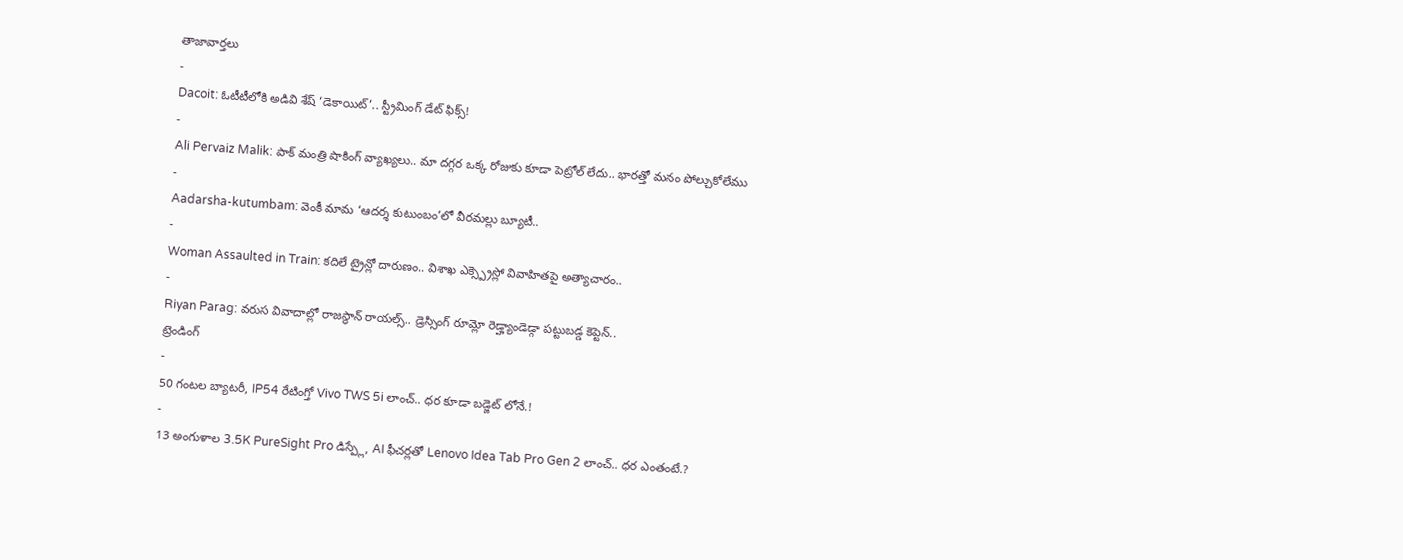తాజావార్తలు
-
Dacoit: ఓటీటీలోకి అడివి శేష్ ‘డెకాయిట్’.. స్ట్రీమింగ్ డేట్ ఫిక్స్!
-
Ali Pervaiz Malik: పాక్ మంత్రి షాకింగ్ వ్యాఖ్యలు.. మా దగ్గర ఒక్క రోజుకు కూడా పెట్రోల్ లేదు.. భారత్తో మనం పోల్చుకోలేము
-
Aadarsha-kutumbam: వెంకీ మామ ‘ఆదర్శ కుటుంబం’లో వీరమల్లు బ్యూటీ..
-
Woman Assaulted in Train: కదిలే ట్రైన్లో దారుణం.. విశాఖ ఎక్స్ప్రెస్లో వివాహితపై అత్యాచారం..
-
Riyan Parag: వరుస వివాదాల్లో రాజస్థాన్ రాయల్స్.. డ్రెస్సింగ్ రూమ్లో రెడ్హ్యాండెడ్గా పట్టుబడ్డ కెప్టెన్..
ట్రెండింగ్
-
50 గంటల బ్యాటరీ, IP54 రేటింగ్తో Vivo TWS 5i లాంచ్.. ధర కూడా బడ్జెట్ లోనే.!
-
13 అంగుళాల 3.5K PureSight Pro డిస్ప్లే, AI ఫీచర్లతో Lenovo Idea Tab Pro Gen 2 లాంచ్.. ధర ఎంతంటే.?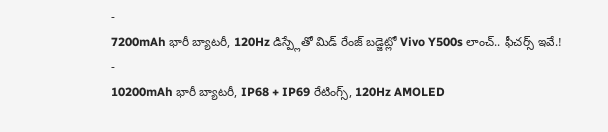-
7200mAh భారీ బ్యాటరీ, 120Hz డిస్ప్లేతో మిడ్ రేంజ్ బడ్జెట్లో Vivo Y500s లాంచ్.. ఫీచర్స్ ఇవే.!
-
10200mAh భారీ బ్యాటరీ, IP68 + IP69 రేటింగ్స్, 120Hz AMOLED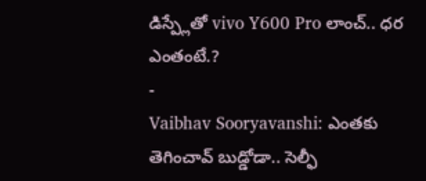డిస్ప్లేతో vivo Y600 Pro లాంచ్.. ధర ఎంతంటే.?
-
Vaibhav Sooryavanshi: ఎంతకు తెగించావ్ బుడ్డోడా.. సెల్ఫీ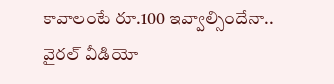కావాలంటే రూ.100 ఇవ్వాల్సిందేనా.. వైరల్ వీడియో